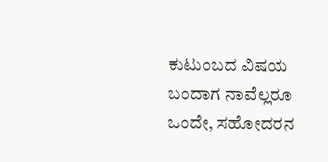ಕುಟುಂಬದ ವಿಷಯ ಬಂದಾಗ ನಾವೆಲ್ಲರೂ ಒಂದೇ, ಸಹೋದರನ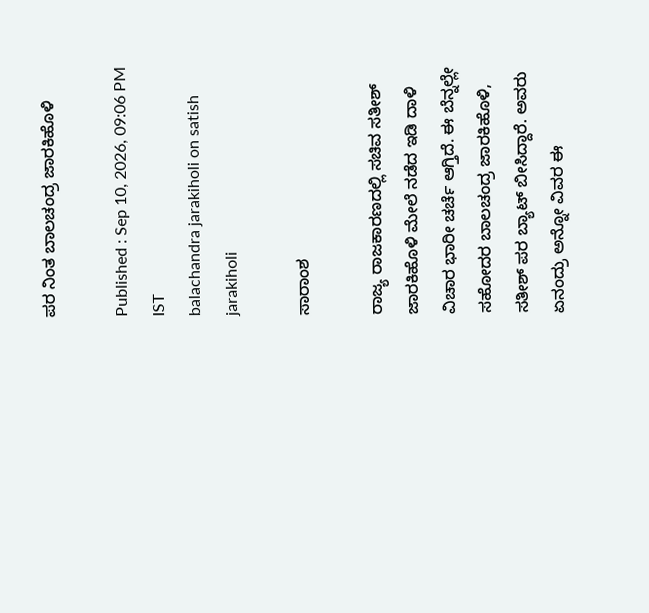ಪರ ನಿಂತ ಬಾಲಚಂದ್ರ ಜಾರಕಿಹೊಳಿ

Published : Sep 10, 2026, 09:06 PM IST
balachandra jarakiholi on satish jarakiholi

ಸಾರಾಂಶ

ರಾಜ್ಯ ರಾಜಕಾರಣದಲ್ಲಿ ಸಚಿವ ಸತೀಶ್ ಜಾರಕಿಹೊಳಿ ಮೇಲೆ ನಡೆದ ಇಡಿ ದಾಳಿ ವಿಚಾರ ಭಾರೀ ಚರ್ಚೆ ಆಗ್ತಿದೆ. ಈ ಬೆನ್ನಲ್ಲೇ ಸಹೋದರ ಬಾಲಚಂದ್ರ ಜಾರಕಿಹೊಳಿ, ಸತೀಶ್ ಪರ ಬ್ಯಾಟ್ ಬೀಸಿದ್ದಾರೆ. ಅವರು ಏನಂದ್ರು ಅನ್ನೋ ವಿವರ ಈ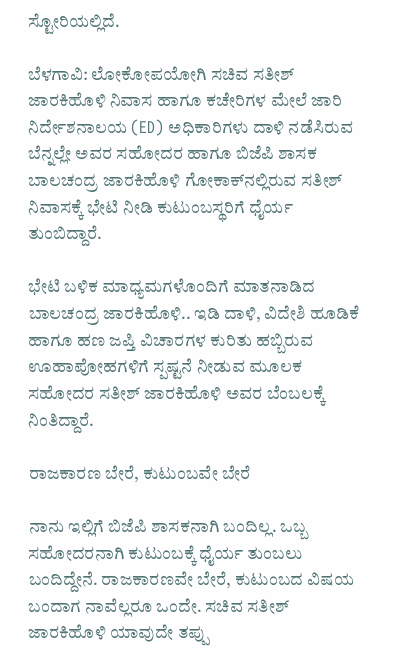ಸ್ಟೋರಿಯಲ್ಲಿದೆ.

ಬೆಳಗಾವಿ: ಲೋಕೋಪಯೋಗಿ ಸಚಿವ ಸತೀಶ್ ಜಾರಕಿಹೊಳಿ ನಿವಾಸ ಹಾಗೂ ಕಚೇರಿಗಳ ಮೇಲೆ ಜಾರಿ ನಿರ್ದೇಶನಾಲಯ (ED) ಅಧಿಕಾರಿಗಳು ದಾಳಿ ನಡೆಸಿರುವ ಬೆನ್ನಲ್ಲೇ ಅವರ ಸಹೋದರ ಹಾಗೂ ಬಿಜೆಪಿ ಶಾಸಕ ಬಾಲಚಂದ್ರ ಜಾರಕಿಹೊಳಿ ಗೋಕಾಕ್‌ನಲ್ಲಿರುವ ಸತೀಶ್ ನಿವಾಸಕ್ಕೆ ಭೇಟಿ ನೀಡಿ ಕುಟುಂಬಸ್ಥರಿಗೆ ಧೈರ್ಯ ತುಂಬಿದ್ದಾರೆ.

ಭೇಟಿ ಬಳಿಕ ಮಾಧ್ಯಮಗಳೊಂದಿಗೆ ಮಾತನಾಡಿದ ಬಾಲಚಂದ್ರ ಜಾರಕಿಹೊಳಿ.. ಇಡಿ ದಾಳಿ, ವಿದೇಶಿ ಹೂಡಿಕೆ ಹಾಗೂ ಹಣ ಜಪ್ತಿ ವಿಚಾರಗಳ ಕುರಿತು ಹಬ್ಬಿರುವ ಊಹಾಪೋಹಗಳಿಗೆ ಸ್ಪಷ್ಟನೆ ನೀಡುವ ಮೂಲಕ ಸಹೋದರ ಸತೀಶ್ ಜಾರಕಿಹೊಳಿ ಅವರ ಬೆಂಬಲಕ್ಕೆ ನಿಂತಿದ್ದಾರೆ.

ರಾಜಕಾರಣ ಬೇರೆ, ಕುಟುಂಬವೇ ಬೇರೆ

ನಾನು ಇಲ್ಲಿಗೆ ಬಿಜೆಪಿ ಶಾಸಕನಾಗಿ ಬಂದಿಲ್ಲ. ಒಬ್ಬ ಸಹೋದರನಾಗಿ ಕುಟುಂಬಕ್ಕೆ ಧೈರ್ಯ ತುಂಬಲು ಬಂದಿದ್ದೇನೆ. ರಾಜಕಾರಣವೇ ಬೇರೆ, ಕುಟುಂಬದ ವಿಷಯ ಬಂದಾಗ ನಾವೆಲ್ಲರೂ ಒಂದೇ. ಸಚಿವ ಸತೀಶ್ ಜಾರಕಿಹೊಳಿ ಯಾವುದೇ ತಪ್ಪು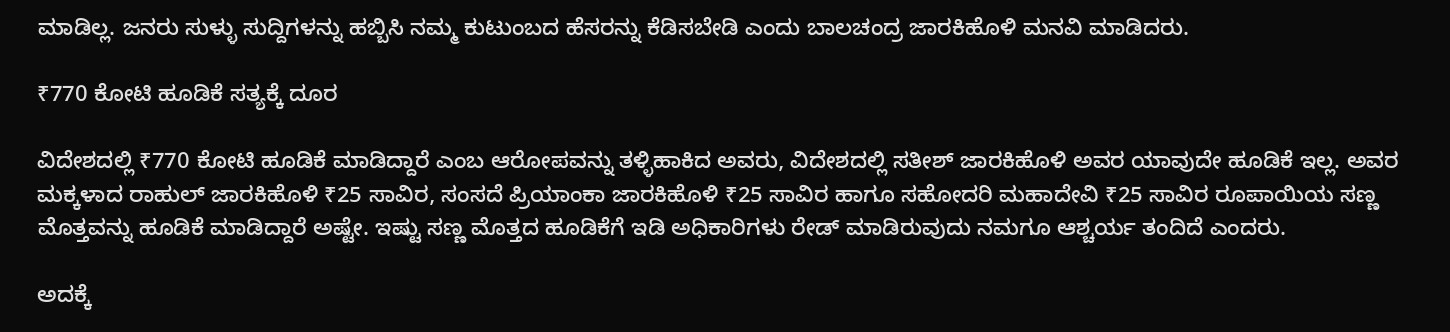ಮಾಡಿಲ್ಲ. ಜನರು ಸುಳ್ಳು ಸುದ್ದಿಗಳನ್ನು ಹಬ್ಬಿಸಿ ನಮ್ಮ ಕುಟುಂಬದ ಹೆಸರನ್ನು ಕೆಡಿಸಬೇಡಿ ಎಂದು ಬಾಲಚಂದ್ರ ಜಾರಕಿಹೊಳಿ ಮನವಿ ಮಾಡಿದರು.

₹770 ಕೋಟಿ ಹೂಡಿಕೆ ಸತ್ಯಕ್ಕೆ ದೂರ

ವಿದೇಶದಲ್ಲಿ ₹770 ಕೋಟಿ ಹೂಡಿಕೆ ಮಾಡಿದ್ದಾರೆ ಎಂಬ ಆರೋಪವನ್ನು ತಳ್ಳಿಹಾಕಿದ ಅವರು, ವಿದೇಶದಲ್ಲಿ ಸತೀಶ್ ಜಾರಕಿಹೊಳಿ ಅವರ ಯಾವುದೇ ಹೂಡಿಕೆ ಇಲ್ಲ. ಅವರ ಮಕ್ಕಳಾದ ರಾಹುಲ್ ಜಾರಕಿಹೊಳಿ ₹25 ಸಾವಿರ, ಸಂಸದೆ ಪ್ರಿಯಾಂಕಾ ಜಾರಕಿಹೊಳಿ ₹25 ಸಾವಿರ ಹಾಗೂ ಸಹೋದರಿ ಮಹಾದೇವಿ ₹25 ಸಾವಿರ ರೂಪಾಯಿಯ ಸಣ್ಣ ಮೊತ್ತವನ್ನು ಹೂಡಿಕೆ ಮಾಡಿದ್ದಾರೆ ಅಷ್ಟೇ. ಇಷ್ಟು ಸಣ್ಣ ಮೊತ್ತದ ಹೂಡಿಕೆಗೆ ಇಡಿ ಅಧಿಕಾರಿಗಳು ರೇಡ್ ಮಾಡಿರುವುದು ನಮಗೂ ಆಶ್ಚರ್ಯ ತಂದಿದೆ ಎಂದರು.

ಅದಕ್ಕೆ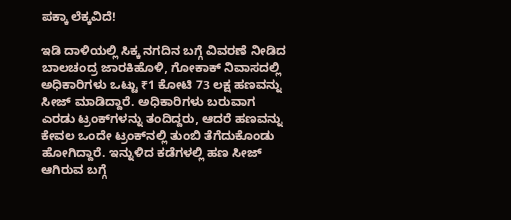ಪಕ್ಕಾ ಲೆಕ್ಕವಿದೆ!

ಇಡಿ ದಾಳಿಯಲ್ಲಿ ಸಿಕ್ಕ ನಗದಿನ ಬಗ್ಗೆ ವಿವರಣೆ ನೀಡಿದ ಬಾಲಚಂದ್ರ ಜಾರಕಿಹೊಳಿ, ಗೋಕಾಕ್ ನಿವಾಸದಲ್ಲಿ ಅಧಿಕಾರಿಗಳು ಒಟ್ಟು ₹1 ಕೋಟಿ 73 ಲಕ್ಷ ಹಣವನ್ನು ಸೀಜ್ ಮಾಡಿದ್ದಾರೆ. ಅಧಿಕಾರಿಗಳು ಬರುವಾಗ ಎರಡು ಟ್ರಂಕ್‌ಗಳನ್ನು ತಂದಿದ್ದರು, ಆದರೆ ಹಣವನ್ನು ಕೇವಲ ಒಂದೇ ಟ್ರಂಕ್‌ನಲ್ಲಿ ತುಂಬಿ ತೆಗೆದುಕೊಂಡು ಹೋಗಿದ್ದಾರೆ. ಇನ್ನುಳಿದ ಕಡೆಗಳಲ್ಲಿ ಹಣ ಸೀಜ್ ಆಗಿರುವ ಬಗ್ಗೆ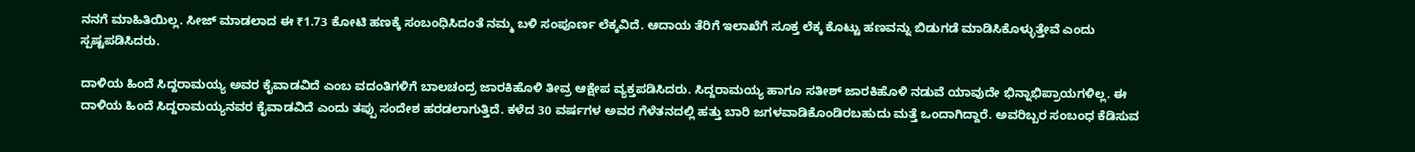ನನಗೆ ಮಾಹಿತಿಯಿಲ್ಲ. ಸೀಜ್ ಮಾಡಲಾದ ಈ ₹1.73 ಕೋಟಿ ಹಣಕ್ಕೆ ಸಂಬಂಧಿಸಿದಂತೆ ನಮ್ಮ ಬಳಿ ಸಂಪೂರ್ಣ ಲೆಕ್ಕವಿದೆ. ಆದಾಯ ತೆರಿಗೆ ಇಲಾಖೆಗೆ ಸೂಕ್ತ ಲೆಕ್ಕ ಕೊಟ್ಟು ಹಣವನ್ನು ಬಿಡುಗಡೆ ಮಾಡಿಸಿಕೊಳ್ಳುತ್ತೇವೆ ಎಂದು ಸ್ಪಷ್ಟಪಡಿಸಿದರು.

ದಾಳಿಯ ಹಿಂದೆ ಸಿದ್ದರಾಮಯ್ಯ ಅವರ ಕೈವಾಡವಿದೆ ಎಂಬ ವದಂತಿಗಳಿಗೆ ಬಾಲಚಂದ್ರ ಜಾರಕಿಹೊಳಿ ತೀವ್ರ ಆಕ್ಷೇಪ ವ್ಯಕ್ತಪಡಿಸಿದರು. ಸಿದ್ದರಾಮಯ್ಯ ಹಾಗೂ ಸತೀಶ್ ಜಾರಕಿಹೊಳಿ ನಡುವೆ ಯಾವುದೇ ಭಿನ್ನಾಭಿಪ್ರಾಯಗಳಿಲ್ಲ. ಈ ದಾಳಿಯ ಹಿಂದೆ ಸಿದ್ದರಾಮಯ್ಯನವರ ಕೈವಾಡವಿದೆ ಎಂದು ತಪ್ಪು ಸಂದೇಶ ಹರಡಲಾಗುತ್ತಿದೆ. ಕಳೆದ 30 ವರ್ಷಗಳ ಅವರ ಗೆಳೆತನದಲ್ಲಿ ಹತ್ತು ಬಾರಿ ಜಗಳವಾಡಿಕೊಂಡಿರಬಹುದು ಮತ್ತೆ ಒಂದಾಗಿದ್ದಾರೆ. ಅವರಿಬ್ಬರ ಸಂಬಂಧ ಕೆಡಿಸುವ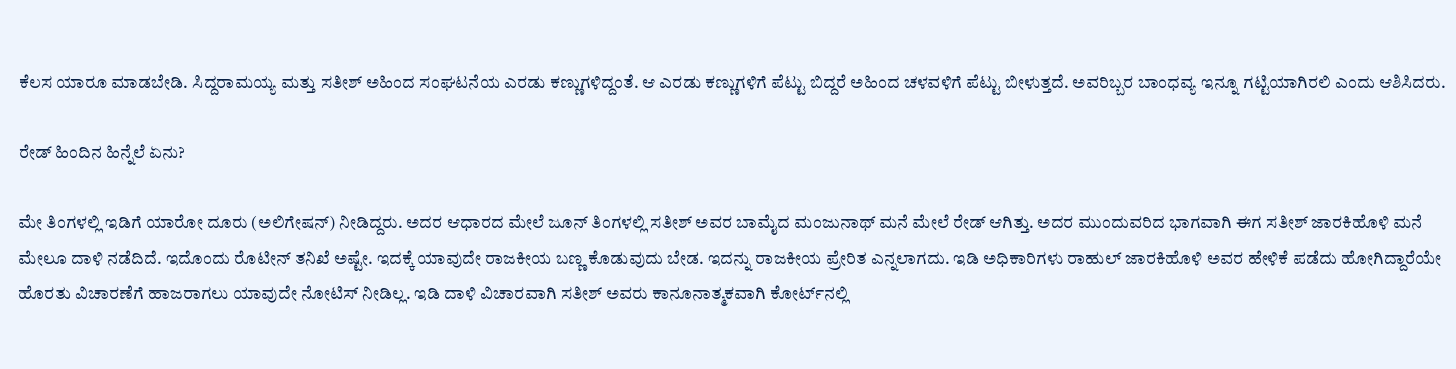ಕೆಲಸ ಯಾರೂ ಮಾಡಬೇಡಿ. ಸಿದ್ದರಾಮಯ್ಯ ಮತ್ತು ಸತೀಶ್ ಅಹಿಂದ ಸಂಘಟನೆಯ ಎರಡು ಕಣ್ಣುಗಳಿದ್ದಂತೆ. ಆ ಎರಡು ಕಣ್ಣುಗಳಿಗೆ ಪೆಟ್ಟು ಬಿದ್ದರೆ ಅಹಿಂದ ಚಳವಳಿಗೆ ಪೆಟ್ಟು ಬೀಳುತ್ತದೆ. ಅವರಿಬ್ಬರ ಬಾಂಧವ್ಯ ಇನ್ನೂ ಗಟ್ಟಿಯಾಗಿರಲಿ ಎಂದು ಆಶಿಸಿದರು.

ರೇಡ್ ಹಿಂದಿನ ಹಿನ್ನೆಲೆ ಏನು?

ಮೇ ತಿಂಗಳಲ್ಲಿ ಇಡಿಗೆ ಯಾರೋ ದೂರು (ಅಲಿಗೇಷನ್) ನೀಡಿದ್ದರು. ಅದರ ಆಧಾರದ ಮೇಲೆ ಜೂನ್ ತಿಂಗಳಲ್ಲಿ ಸತೀಶ್ ಅವರ ಬಾಮೈದ ಮಂಜುನಾಥ್ ಮನೆ ಮೇಲೆ ರೇಡ್ ಆಗಿತ್ತು. ಅದರ ಮುಂದುವರಿದ ಭಾಗವಾಗಿ ಈಗ ಸತೀಶ್ ಜಾರಕಿಹೊಳಿ ಮನೆ ಮೇಲೂ ದಾಳಿ ನಡೆದಿದೆ. ಇದೊಂದು ರೊಟೀನ್ ತನಿಖೆ ಅಷ್ಟೇ. ಇದಕ್ಕೆ ಯಾವುದೇ ರಾಜಕೀಯ ಬಣ್ಣ ಕೊಡುವುದು ಬೇಡ. ಇದನ್ನು ರಾಜಕೀಯ ಪ್ರೇರಿತ ಎನ್ನಲಾಗದು. ಇಡಿ ಅಧಿಕಾರಿಗಳು ರಾಹುಲ್ ಜಾರಕಿಹೊಳಿ ಅವರ ಹೇಳಿಕೆ ಪಡೆದು ಹೋಗಿದ್ದಾರೆಯೇ ಹೊರತು ವಿಚಾರಣೆಗೆ ಹಾಜರಾಗಲು ಯಾವುದೇ ನೋಟಿಸ್ ನೀಡಿಲ್ಲ. ಇಡಿ ದಾಳಿ ವಿಚಾರವಾಗಿ ಸತೀಶ್ ಅವರು ಕಾನೂನಾತ್ಮಕವಾಗಿ ಕೋರ್ಟ್‌ನಲ್ಲಿ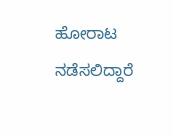ಹೋರಾಟ ನಡೆಸಲಿದ್ದಾರೆ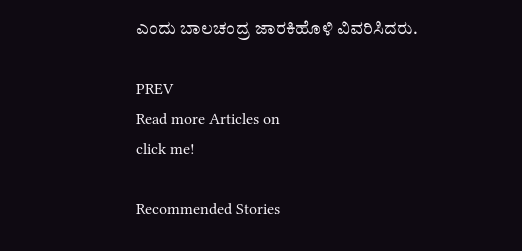ಎಂದು ಬಾಲಚಂದ್ರ ಜಾರಕಿಹೊಳಿ ವಿವರಿಸಿದರು.

PREV
Read more Articles on
click me!

Recommended Stories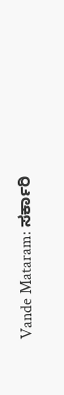Vande Mataram: ಸರ್ಕಾರಿ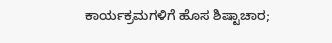ಕಾರ್ಯಕ್ರಮಗಳಿಗೆ ಹೊಸ ಶಿಷ್ಟಾಚಾರ;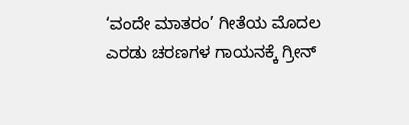‘ವಂದೇ ಮಾತರಂ’ ಗೀತೆಯ ಮೊದಲ ಎರಡು ಚರಣಗಳ ಗಾಯನಕ್ಕೆ ಗ್ರೀನ್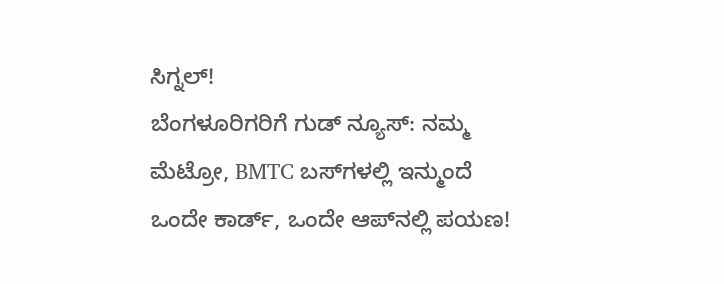ಸಿಗ್ನಲ್!
ಬೆಂಗಳೂರಿಗರಿಗೆ ಗುಡ್ ನ್ಯೂಸ್: ನಮ್ಮ ಮೆಟ್ರೋ, BMTC ಬಸ್‌ಗಳಲ್ಲಿ ಇನ್ಮುಂದೆ ಒಂದೇ ಕಾರ್ಡ್, ಒಂದೇ ಆಪ್‌ನಲ್ಲಿ ಪಯಣ!